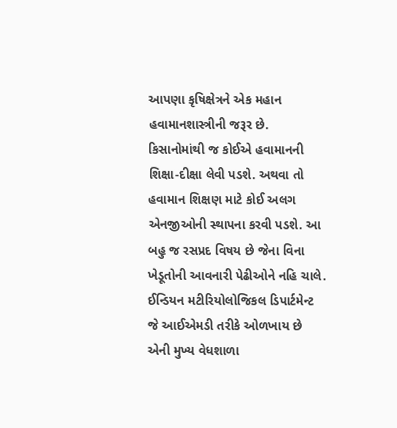આપણા કૃષિક્ષેત્રને એક મહાન હવામાનશાસ્ત્રીની જરૂર છે. કિસાનોમાંથી જ કોઈએ હવામાનની શિક્ષા-દીક્ષા લેવી પડશે. અથવા તો હવામાન શિક્ષણ માટે કોઈ અલગ એનજીઓની સ્થાપના કરવી પડશે. આ બહુ જ રસપ્રદ વિષય છે જેના વિના ખેડૂતોની આવનારી પેઢીઓને નહિ ચાલે. ઈન્ડિયન મટીરિયોલોજિકલ ડિપાર્ટમેન્ટ જે આઈએમડી તરીકે ઓળખાય છે એની મુખ્ય વેધશાળા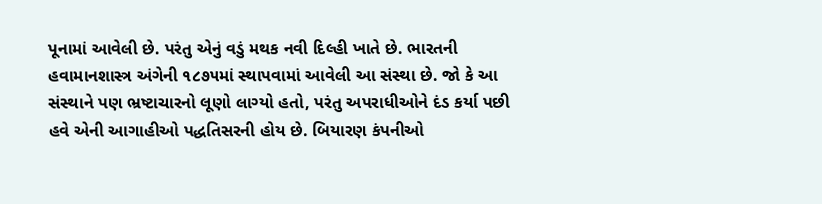પૂનામાં આવેલી છે. પરંતુ એનું વડું મથક નવી દિલ્હી ખાતે છે. ભારતની હવામાનશાસ્ત્ર અંગેની ૧૮૭૫માં સ્થાપવામાં આવેલી આ સંસ્થા છે. જો કે આ સંસ્થાને પણ ભ્રષ્ટાચારનો લૂણો લાગ્યો હતો, પરંતુ અપરાધીઓને દંડ કર્યા પછી હવે એની આગાહીઓ પદ્ધતિસરની હોય છે. બિયારણ કંપનીઓ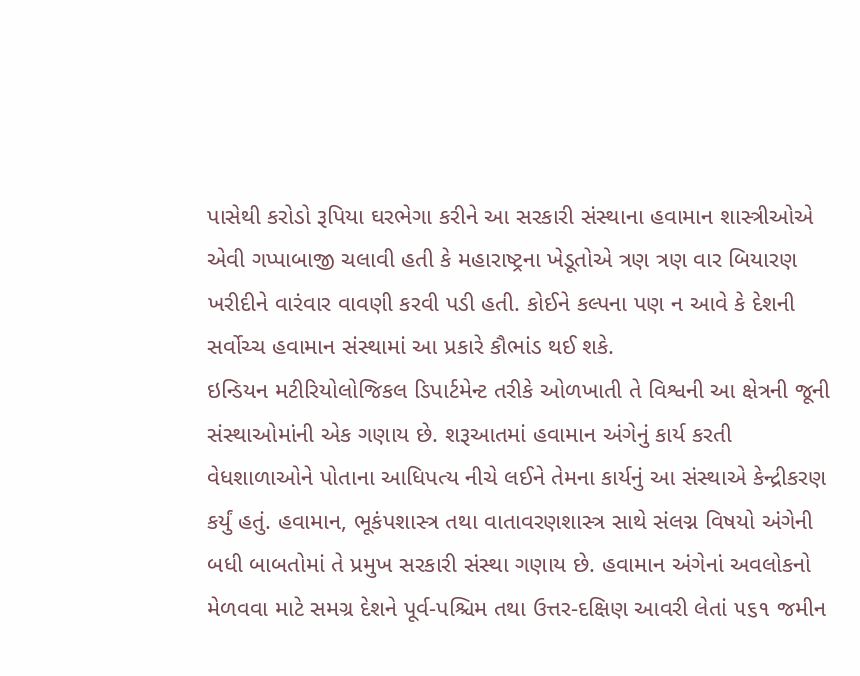પાસેથી કરોડો રૂપિયા ઘરભેગા કરીને આ સરકારી સંસ્થાના હવામાન શાસ્ત્રીઓએ એવી ગપ્પાબાજી ચલાવી હતી કે મહારાષ્ટ્રના ખેડૂતોએ ત્રણ ત્રણ વાર બિયારણ ખરીદીને વારંવાર વાવણી કરવી પડી હતી. કોઈને કલ્પના પણ ન આવે કે દેશની સર્વોચ્ચ હવામાન સંસ્થામાં આ પ્રકારે કૌભાંડ થઈ શકે.
ઇન્ડિયન મટીરિયોલોજિકલ ડિપાર્ટમેન્ટ તરીકે ઓળખાતી તે વિશ્વની આ ક્ષેત્રની જૂની સંસ્થાઓમાંની એક ગણાય છે. શરૂઆતમાં હવામાન અંગેનું કાર્ય કરતી વેધશાળાઓને પોતાના આધિપત્ય નીચે લઈને તેમના કાર્યનું આ સંસ્થાએ કેન્દ્રીકરણ કર્યું હતું. હવામાન, ભૂકંપશાસ્ત્ર તથા વાતાવરણશાસ્ત્ર સાથે સંલગ્ન વિષયો અંગેની બધી બાબતોમાં તે પ્રમુખ સરકારી સંસ્થા ગણાય છે. હવામાન અંગેનાં અવલોકનો મેળવવા માટે સમગ્ર દેશને પૂર્વ-પશ્ચિમ તથા ઉત્તર-દક્ષિણ આવરી લેતાં ૫૬૧ જમીન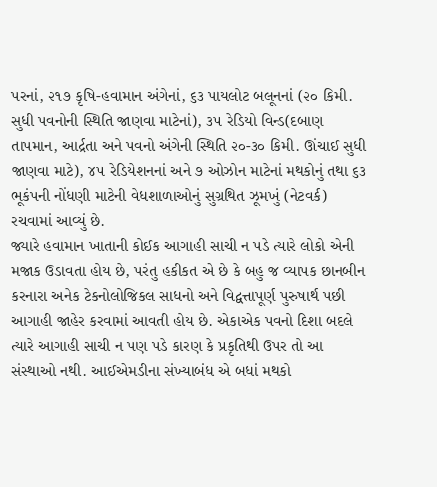પરનાં, ૨૧૭ કૃષિ-હવામાન અંગેનાં, ૬૩ પાયલોટ બલૂનનાં (૨૦ કિમી. સુધી પવનોની સ્થિતિ જાણવા માટેનાં), ૩૫ રેડિયો વિન્ડ(દબાણ તાપમાન, આર્દ્રતા અને પવનો અંગેની સ્થિતિ ૨૦-૩૦ કિમી. ઊંચાઈ સુધી જાણવા માટે), ૪૫ રેડિયેશનનાં અને ૭ ઓઝોન માટેનાં મથકોનું તથા ૬૩ ભૂકંપની નોંધણી માટેની વેધશાળાઓનું સુગ્રથિત ઝૂમખું (નેટવર્ક) રચવામાં આવ્યું છે.
જ્યારે હવામાન ખાતાની કોઈક આગાહી સાચી ન પડે ત્યારે લોકો એની મજાક ઉડાવતા હોય છે, પરંતુ હકીકત એ છે કે બહુ જ વ્યાપક છાનબીન કરનારા અનેક ટેકનોલોજિકલ સાધનો અને વિદ્વત્તાપૂર્ણ પુરુષાર્થ પછી આગાહી જાહેર કરવામાં આવતી હોય છે. એકાએક પવનો દિશા બદલે ત્યારે આગાહી સાચી ન પણ પડે કારણ કે પ્રકૃતિથી ઉપર તો આ સંસ્થાઓ નથી. આઈએમડીના સંખ્યાબંધ એ બધાં મથકો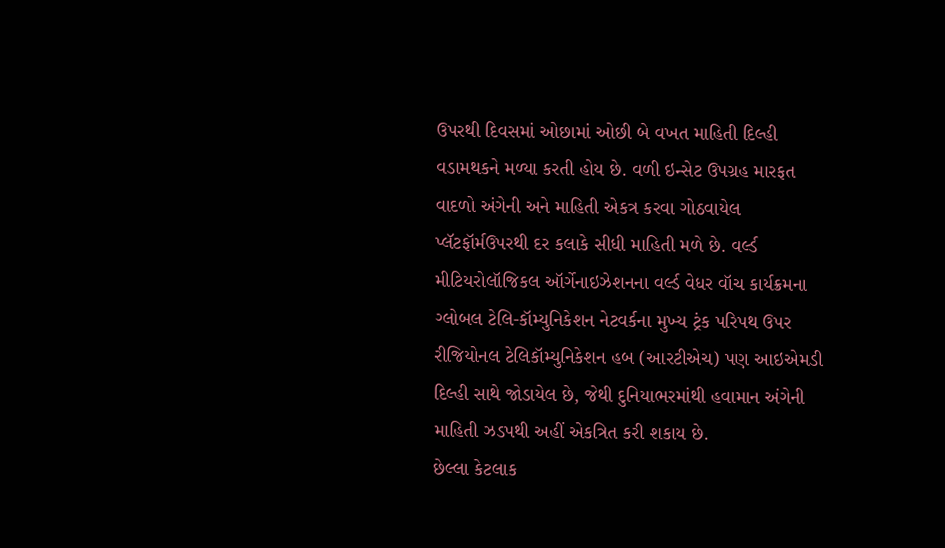ઉપરથી દિવસમાં ઓછામાં ઓછી બે વખત માહિતી દિલ્હી વડામથકને મળ્યા કરતી હોય છે. વળી ઇન્સેટ ઉપગ્રહ મારફત વાદળો અંગેની અને માહિતી એકત્ર કરવા ગોઠવાયેલ પ્લૅટફૉર્મઉપરથી દર કલાકે સીધી માહિતી મળે છે. વર્લ્ડ મીટિયરોલૉજિકલ ઑર્ગેનાઇઝેશનના વર્લ્ડ વેધર વૉચ કાર્યક્રમના ગ્લોબલ ટેલિ-કૉમ્યુનિકેશન નેટવર્કના મુખ્ય ટ્રંક પરિપથ ઉપર રીજિયોનલ ટેલિકૉમ્યુનિકેશન હબ (આરટીએચ) પણ આઇએમડી દિલ્હી સાથે જોડાયેલ છે, જેથી દુનિયાભરમાંથી હવામાન અંગેની માહિતી ઝડપથી અહીં એકત્રિત કરી શકાય છે.
છેલ્લા કેટલાક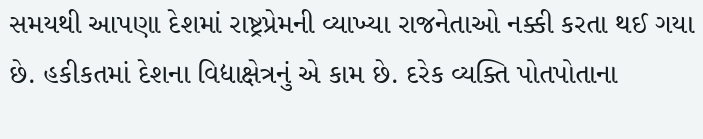સમયથી આપણા દેશમાં રાષ્ટ્રપ્રેમની વ્યાખ્યા રાજનેતાઓ નક્કી કરતા થઈ ગયા છે. હકીકતમાં દેશના વિદ્યાક્ષેત્રનું એ કામ છે. દરેક વ્યક્તિ પોતપોતાના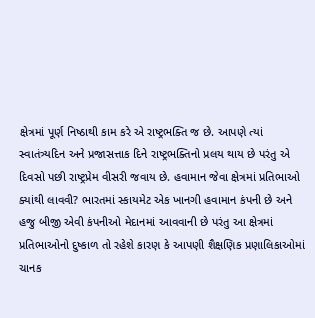ક્ષેત્રમાં પૂર્ણ નિષ્ઠાથી કામ કરે એ રાષ્ટ્રભક્તિ જ છે. આપણે ત્યાં સ્વાતંત્ર્યદિન અને પ્રજાસત્તાક દિને રાષ્ટ્રભક્તિનો પ્રલય થાય છે પરંતુ એ દિવસો પછી રાષ્ટ્રપ્રેમ વીસરી જવાય છે. હવામાન જેવા ક્ષેત્રમાં પ્રતિભાઓ ક્યાંથી લાવવી? ભારતમાં સ્કાયમેટ એક ખાનગી હવામાન કંપની છે અને હજુ બીજી એવી કંપનીઓ મેદાનમાં આવવાની છે પરંતુ આ ક્ષેત્રમાં પ્રતિભાઓનો દુષ્કાળ તો રહેશે કારણ કે આપણી શૈક્ષણિક પ્રણાલિકાઓમાં ચાનક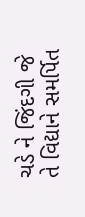ચડે ને જિંદગી જે તે વિદ્યાને સમર્પિત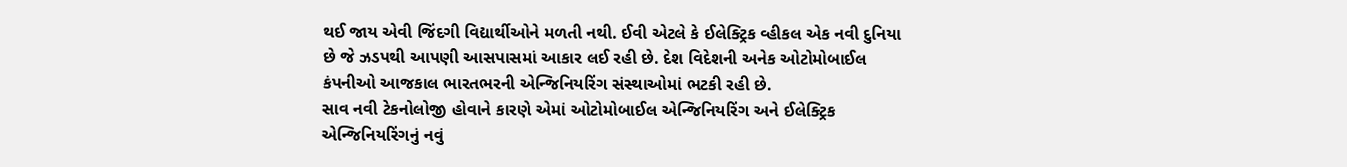થઈ જાય એવી જિંદગી વિદ્યાર્થીઓને મળતી નથી. ઈવી એટલે કે ઈલેક્ટ્રિક વ્હીકલ એક નવી દુનિયા છે જે ઝડપથી આપણી આસપાસમાં આકાર લઈ રહી છે. દેશ વિદેશની અનેક ઓટોમોબાઈલ કંપનીઓ આજકાલ ભારતભરની એન્જિનિયરિંગ સંસ્થાઓમાં ભટકી રહી છે.
સાવ નવી ટેકનોલોજી હોવાને કારણે એમાં ઓટોમોબાઈલ એન્જિનિયરિંગ અને ઈલેક્ટ્રિક એન્જિનિયરિંગનું નવું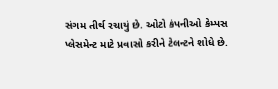સંગમ તીર્થ રચાયું છે. ઓટો કંપનીઓ કેમ્પસ પ્લેસમેન્ટ માટે પ્રવાસો કરીને ટેલન્ટને શોધે છે.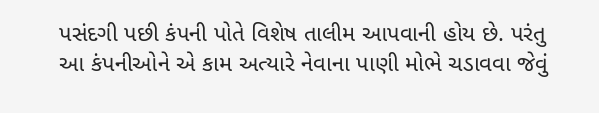પસંદગી પછી કંપની પોતે વિશેષ તાલીમ આપવાની હોય છે. પરંતુ આ કંપનીઓને એ કામ અત્યારે નેવાના પાણી મોભે ચડાવવા જેવું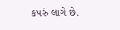કપરું લાગે છે.